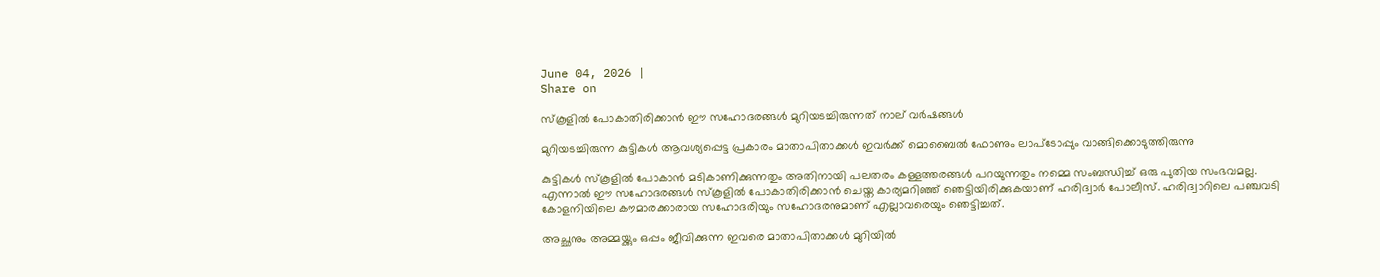June 04, 2026 |
Share on

സ്‌കൂളില്‍ പോകാതിരിക്കാന്‍ ഈ സഹോദരങ്ങള്‍ മുറിയടച്ചിരുന്നത് നാല് വര്‍ഷങ്ങള്‍

മുറിയടച്ചിരുന്ന കുട്ടികള്‍ ആവശ്യപ്പെട്ട പ്രകാരം മാതാപിതാക്കള്‍ ഇവര്‍ക്ക് മൊബൈല്‍ ഫോണും ലാപ്‌ടോപ്പും വാങ്ങിക്കൊടുത്തിരുന്നു

കുട്ടികള്‍ സ്‌കൂളില്‍ പോകാന്‍ മടികാണിക്കുന്നതും അതിനായി പലതരം കള്ളത്തരങ്ങള്‍ പറയുന്നതും നമ്മെ സംബന്ധിച്ച് ഒരു പുതിയ സംഭവമല്ല. എന്നാല്‍ ഈ സഹോദരങ്ങള്‍ സ്‌കൂളില്‍ പോകാതിരിക്കാന്‍ ചെയ്ത കാര്യമറിഞ്ഞ് ഞെട്ടിയിരിക്കുകയാണ് ഹരിദ്വാര്‍ പോലീസ്. ഹരിദ്വാറിലെ പഞ്ചവടി കോളനിയിലെ കൗമാരക്കാരായ സഹോദരിയും സഹോദരനുമാണ് എല്ലാവരെയും ഞെട്ടിച്ചത്.

അച്ഛനും അമ്മയ്ക്കും ഒപ്പം ജീവിക്കുന്ന ഇവരെ മാതാപിതാക്കള്‍ മുറിയില്‍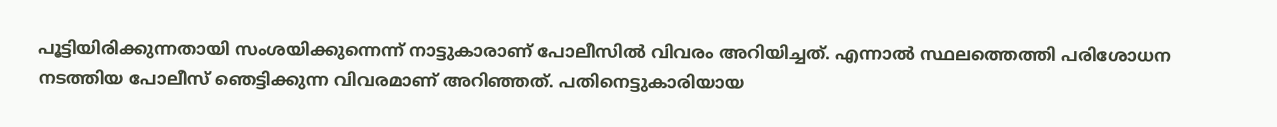പൂട്ടിയിരിക്കുന്നതായി സംശയിക്കുന്നെന്ന് നാട്ടുകാരാണ് പോലീസില്‍ വിവരം അറിയിച്ചത്. എന്നാല്‍ സ്ഥലത്തെത്തി പരിശോധന നടത്തിയ പോലീസ് ഞെട്ടിക്കുന്ന വിവരമാണ് അറിഞ്ഞത്. പതിനെട്ടുകാരിയായ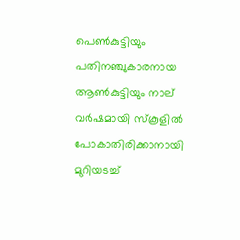പെണ്‍കുട്ടിയും പതിനഞ്ചുകാരനായ ആണ്‍കുട്ടിയും നാല് വര്‍ഷമായി സ്‌കൂളില്‍ പോകാതിരിക്കാനായി മുറിയടച്ച്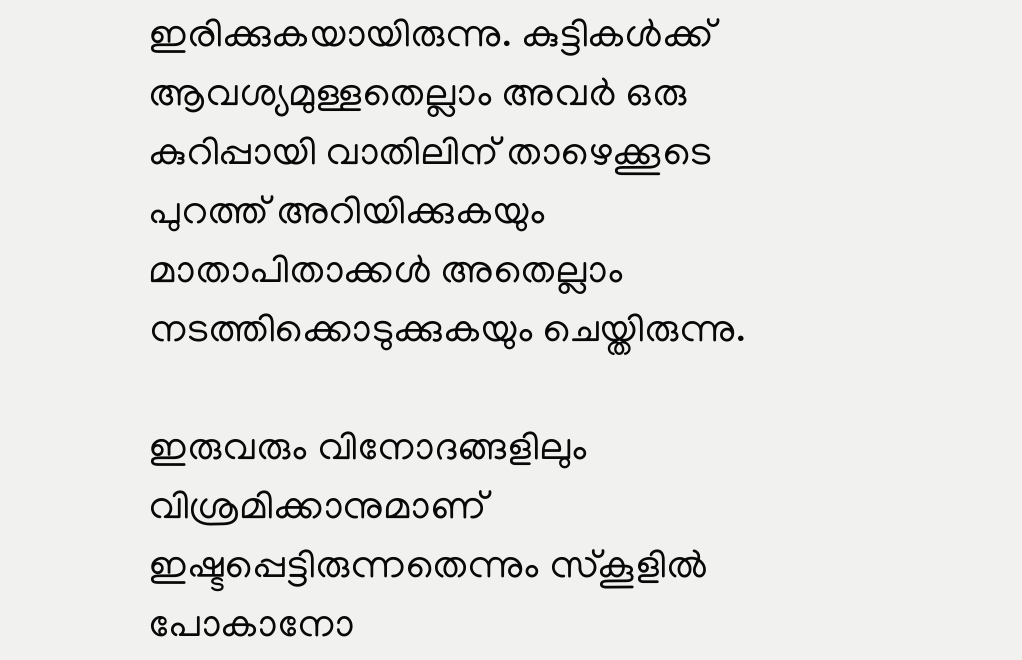ഇരിക്കുകയായിരുന്നു. കുട്ടികള്‍ക്ക് ആവശ്യമുള്ളതെല്ലാം അവര്‍ ഒരു കുറിപ്പായി വാതിലിന് താഴെക്കൂടെ പുറത്ത് അറിയിക്കുകയും മാതാപിതാക്കള്‍ അതെല്ലാം നടത്തിക്കൊടുക്കുകയും ചെയ്തിരുന്നു.

ഇരുവരും വിനോദങ്ങളിലും വിശ്രമിക്കാനുമാണ് ഇഷ്ടപ്പെട്ടിരുന്നതെന്നും സ്‌കൂളില്‍ പോകാനോ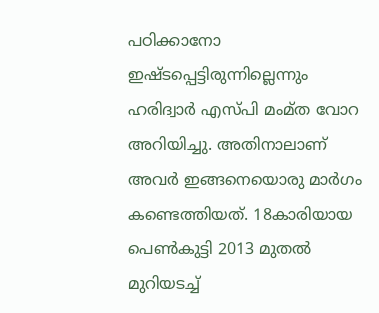പഠിക്കാനോ ഇഷ്ടപ്പെട്ടിരുന്നില്ലെന്നും ഹരിദ്വാര്‍ എസ്പി മംമ്ത വോറ അറിയിച്ചു. അതിനാലാണ് അവര്‍ ഇങ്ങനെയൊരു മാര്‍ഗം കണ്ടെത്തിയത്. 18കാരിയായ പെണ്‍കുട്ടി 2013 മുതല്‍ മുറിയടച്ച്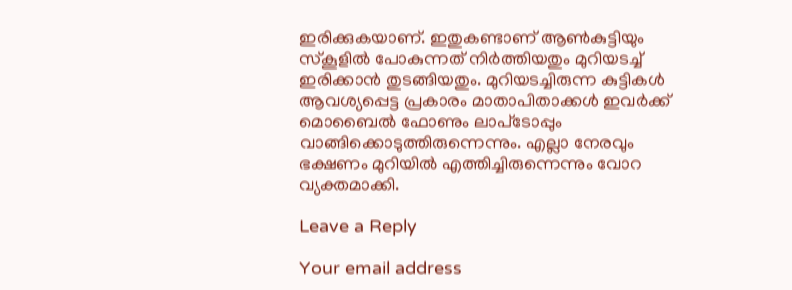ഇരിക്കുകയാണ്. ഇതുകണ്ടാണ് ആണ്‍കുട്ടിയും സ്‌കൂളില്‍ പോകുന്നത് നിര്‍ത്തിയതും മുറിയടച്ച് ഇരിക്കാന്‍ തുടങ്ങിയതും. മുറിയടച്ചിരുന്ന കുട്ടികള്‍ ആവശ്യപ്പെട്ട പ്രകാരം മാതാപിതാക്കള്‍ ഇവര്‍ക്ക് മൊബൈല്‍ ഫോണും ലാപ്‌ടോപ്പും വാങ്ങിക്കൊടുത്തിരുന്നെന്നും. എല്ലാ നേരവും ഭക്ഷണം മുറിയില്‍ എത്തിച്ചിരുന്നെന്നും വോറ വ്യക്തമാക്കി.

Leave a Reply

Your email address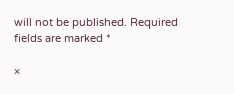will not be published. Required fields are marked *

×